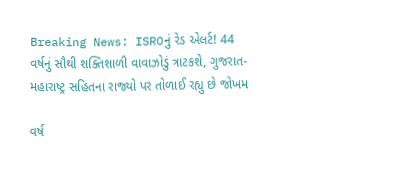Breaking News: ISROનું રેડ એલર્ટ! 44 વર્ષનું સૌથી શક્તિશાળી વાવાઝોડું ત્રાટકશે, ગુજરાત-મહારાષ્ટ્ર સહિતના રાજ્યો પર તોળાઈ રહ્યુ છે જોખમ

વર્ષ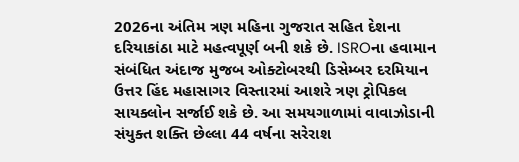2026ના અંતિમ ત્રણ મહિના ગુજરાત સહિત દેશના દરિયાકાંઠા માટે મહત્વપૂર્ણ બની શકે છે. ISROના હવામાન સંબંધિત અંદાજ મુજબ ઓક્ટોબરથી ડિસેમ્બર દરમિયાન ઉત્તર હિંદ મહાસાગર વિસ્તારમાં આશરે ત્રણ ટ્રોપિકલ સાયક્લોન સર્જાઈ શકે છે. આ સમયગાળામાં વાવાઝોડાની સંયુક્ત શક્તિ છેલ્લા 44 વર્ષના સરેરાશ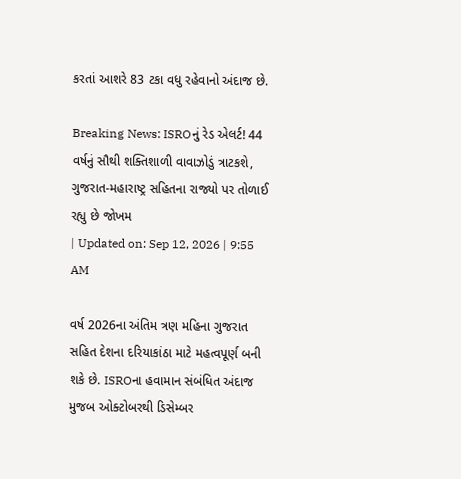કરતાં આશરે 83 ટકા વધુ રહેવાનો અંદાજ છે.

Breaking News: ISROનું રેડ એલર્ટ! 44 વર્ષનું સૌથી શક્તિશાળી વાવાઝોડું ત્રાટકશે, ગુજરાત-મહારાષ્ટ્ર સહિતના રાજ્યો પર તોળાઈ રહ્યુ છે જોખમ
| Updated on: Sep 12, 2026 | 9:55 AM

વર્ષ 2026ના અંતિમ ત્રણ મહિના ગુજરાત સહિત દેશના દરિયાકાંઠા માટે મહત્વપૂર્ણ બની શકે છે. ISROના હવામાન સંબંધિત અંદાજ મુજબ ઓક્ટોબરથી ડિસેમ્બર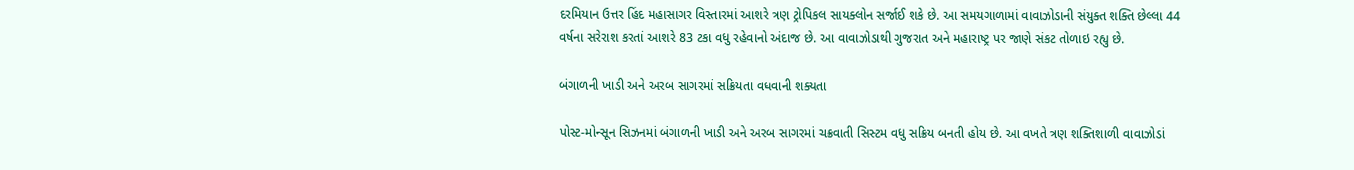દરમિયાન ઉત્તર હિંદ મહાસાગર વિસ્તારમાં આશરે ત્રણ ટ્રોપિકલ સાયક્લોન સર્જાઈ શકે છે. આ સમયગાળામાં વાવાઝોડાની સંયુક્ત શક્તિ છેલ્લા 44 વર્ષના સરેરાશ કરતાં આશરે 83 ટકા વધુ રહેવાનો અંદાજ છે. આ વાવાઝોડાથી ગુજરાત અને મહારાષ્ટ્ર પર જાણે સંકટ તોળાઇ રહ્યુ છે.

બંગાળની ખાડી અને અરબ સાગરમાં સક્રિયતા વધવાની શક્યતા

પોસ્ટ-મોન્સૂન સિઝનમાં બંગાળની ખાડી અને અરબ સાગરમાં ચક્રવાતી સિસ્ટમ વધુ સક્રિય બનતી હોય છે. આ વખતે ત્રણ શક્તિશાળી વાવાઝોડાં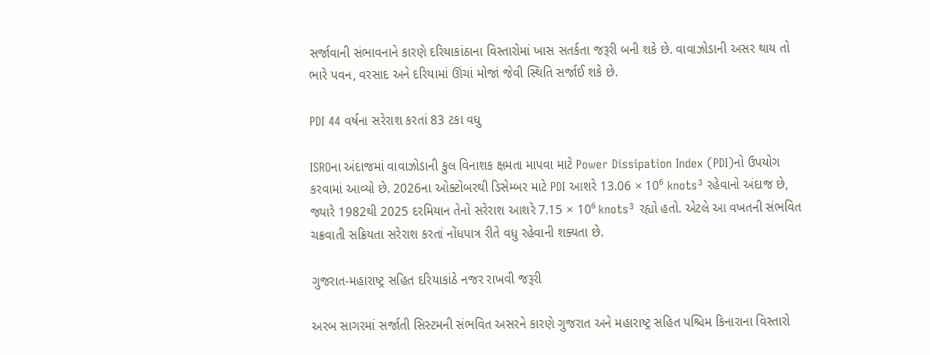સર્જાવાની સંભાવનાને કારણે દરિયાકાંઠાના વિસ્તારોમાં ખાસ સતર્કતા જરૂરી બની શકે છે. વાવાઝોડાની અસર થાય તો ભારે પવન, વરસાદ અને દરિયામાં ઊંચાં મોજાં જેવી સ્થિતિ સર્જાઈ શકે છે.

PDI 44 વર્ષના સરેરાશ કરતાં 83 ટકા વધુ

ISROના અંદાજમાં વાવાઝોડાની કુલ વિનાશક ક્ષમતા માપવા માટે Power Dissipation Index (PDI)નો ઉપયોગ કરવામાં આવ્યો છે. 2026ના ઓક્ટોબરથી ડિસેમ્બર માટે PDI આશરે 13.06 × 10⁶ knots³ રહેવાનો અંદાજ છે, જ્યારે 1982થી 2025 દરમિયાન તેનો સરેરાશ આશરે 7.15 × 10⁶ knots³ રહ્યો હતો. એટલે આ વખતની સંભવિત ચક્રવાતી સક્રિયતા સરેરાશ કરતાં નોંધપાત્ર રીતે વધુ રહેવાની શક્યતા છે.

ગુજરાત-મહારાષ્ટ્ર સહિત દરિયાકાંઠે નજર રાખવી જરૂરી

અરબ સાગરમાં સર્જાતી સિસ્ટમની સંભવિત અસરને કારણે ગુજરાત અને મહારાષ્ટ્ર સહિત પશ્ચિમ કિનારાના વિસ્તારો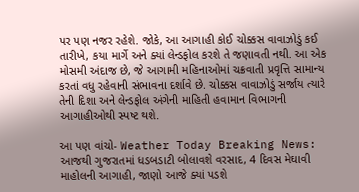પર પણ નજર રહેશે. જોકે, આ આગાહી કોઈ ચોક્કસ વાવાઝોડું કઈ તારીખે, કયા માર્ગે અને ક્યાં લેન્ડફોલ કરશે તે જણાવતી નથી. આ એક મોસમી અંદાજ છે, જે આગામી મહિનાઓમાં ચક્રવાતી પ્રવૃત્તિ સામાન્ય કરતાં વધુ રહેવાની સંભાવના દર્શાવે છે. ચોક્કસ વાવાઝોડું સર્જાય ત્યારે તેની દિશા અને લેન્ડફોલ અંગેની માહિતી હવામાન વિભાગની આગાહીઓથી સ્પષ્ટ થશે.

આ પણ વાંચો- Weather Today Breaking News: આજથી ગુજરાતમાં ધડબડાટી બોલાવશે વરસાદ, 4 દિવસ મેઘાવી માહોલની આગાહી, જાણો આજે ક્યાં પડશે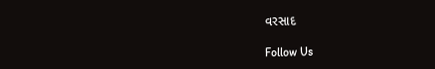વરસાદ

Follow Us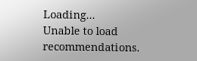Loading...
Unable to load recommendations.